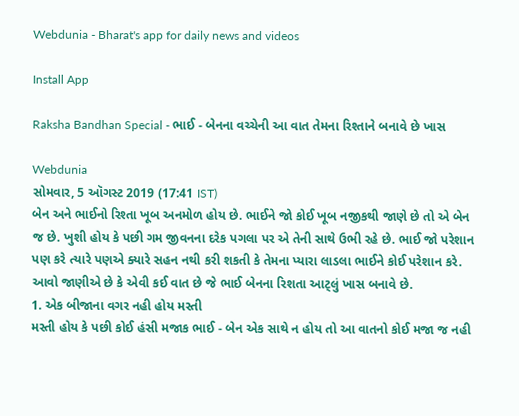Webdunia - Bharat's app for daily news and videos

Install App

Raksha Bandhan Special - ભાઈ - બેનના વચ્ચેની આ વાત તેમના રિશ્તાને બનાવે છે ખાસ

Webdunia
સોમવાર, 5 ઑગસ્ટ 2019 (17:41 IST)
બેન અને ભાઈનો રિશ્તા ખૂબ અનમોળ હોય છે. ભાઈને જો કોઈ ખૂબ નજીકથી જાણે છે તો એ બેન જ છે. ખુશી હોય કે પછી ગમ જીવનના દરેક પગલા પર એ તેની સાથે ઉભી રહે છે. ભાઈ જો પરેશાન પણ કરે ત્યારે પણએ ક્યારે સહન નથી કરી શકતી કે તેમના પ્યારા લાડલા ભાઈને કોઈ પરેશાન કરે. આવો જાણીએ છે કે એવી કઈ વાત છે જે ભાઈ બેનના રિશતા આટ્લું ખાસ બનાવે છે.
1. એક બીજાના વગર નહી હોય મસ્તી
મસ્તી હોય કે પછી કોઈ હંસી મજાક ભાઈ - બેન એક સાથે ન હોય તો આ વાતનો કોઈ મજા જ નહી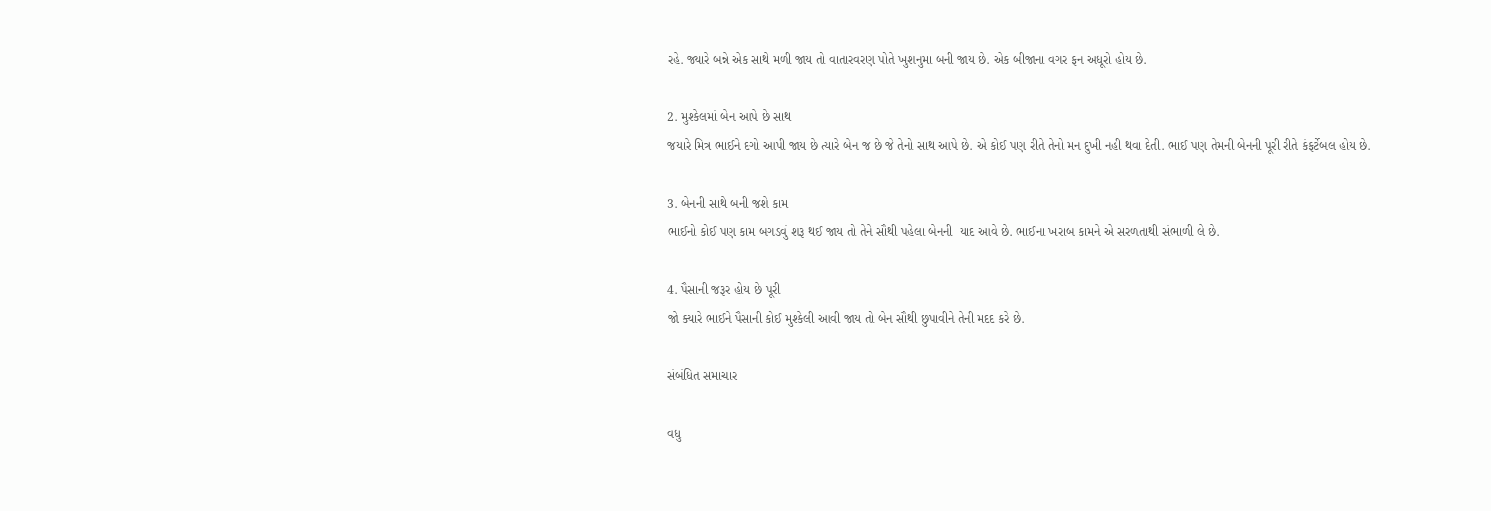રહે. જ્યારે બન્ને એક સાથે મળી જાય તો વાતારવરણ પોતે ખુશનુમા બની જાય છે. એક બીજાના વગર ફન અધૂરો હોય છે.

2. મુશ્કેલમાં બેન આપે છે સાથ
જયારે મિત્ર ભાઈને દગો આપી જાય છે ત્યારે બેન જ છે જે તેનો સાથ આપે છે. એ કોઈ પણ રીતે તેનો મન દુખી નહી થવા દેતી. ભાઈ પણ તેમની બેનની પૂરી રીતે કંફર્ટેબલ હોય છે.

3. બેનની સાથે બની જશે કામ
ભાઈનો કોઈ પણ કામ બગડવું શરૂ થઈ જાય તો તેને સૌથી પહેલા બેનની  યાદ આવે છે. ભાઈના ખરાબ કામને એ સરળતાથી સંભાળી લે છે.

4. પૈસાની જરૂર હોય છે પૂરી
જો ક્યારે ભાઈને પૈસાની કોઈ મુશ્કેલી આવી જાય તો બેન સૌથી છુપાવીને તેની મદદ કરે છે.

સંબંધિત સમાચાર

વધુ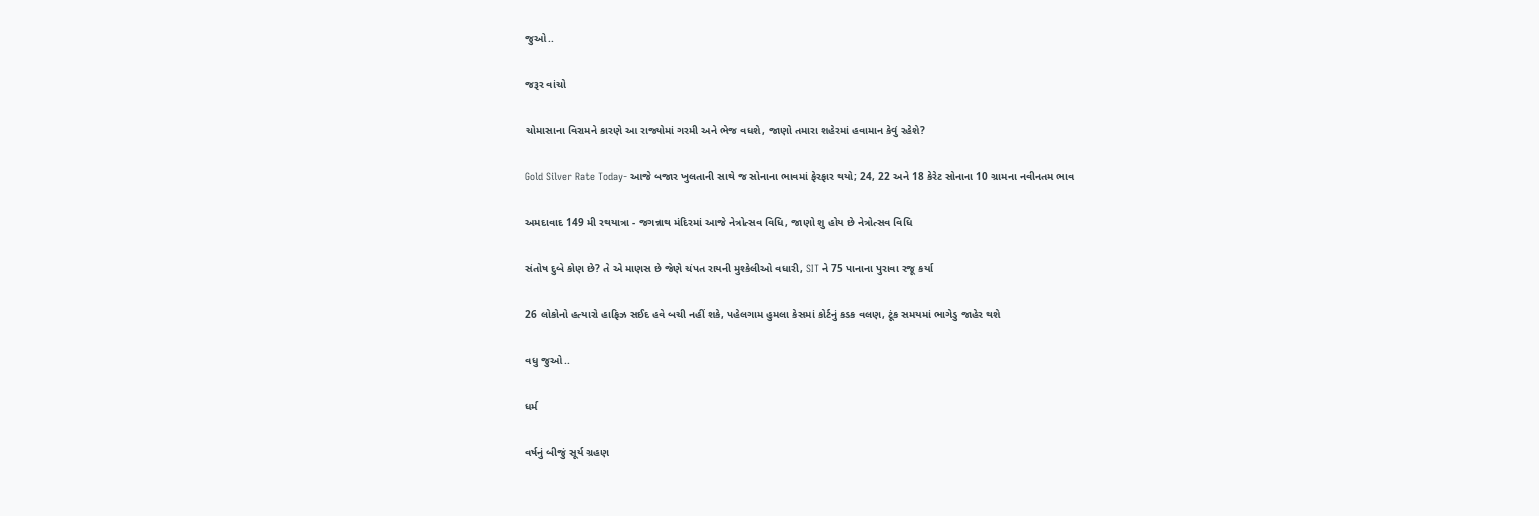જુઓ..

જરૂર વાંચો

ચોમાસાના વિરામને કારણે આ રાજ્યોમાં ગરમી અને ભેજ વધશે, જાણો તમારા શહેરમાં હવામાન કેવું રહેશે?

Gold Silver Rate Today- આજે બજાર ખુલતાની સાથે જ સોનાના ભાવમાં ફેરફાર થયો; 24, 22 અને 18 કેરેટ સોનાના 10 ગ્રામના નવીનતમ ભાવ

અમદાવાદ 149 મી રથયાત્રા - જગન્નાથ મંદિરમાં આજે નેત્રોત્સવ વિધિ, જાણો શુ હોય છે નેત્રોત્સવ વિધિ

સંતોષ દુબે કોણ છે? તે એ માણસ છે જેણે ચંપત રાયની મુશ્કેલીઓ વધારી, SIT ને 75 પાનાના પુરાવા રજૂ કર્યા

26 લોકોનો હત્યારો હાફિઝ સઈદ હવે બચી નહીં શકે, પહેલગામ હુમલા કેસમાં કોર્ટનું કડક વલણ, ટૂંક સમયમાં ભાગેડુ જાહેર થશે

વધુ જુઓ..

ધર્મ

વર્ષનું બીજું સૂર્ય ગ્રહણ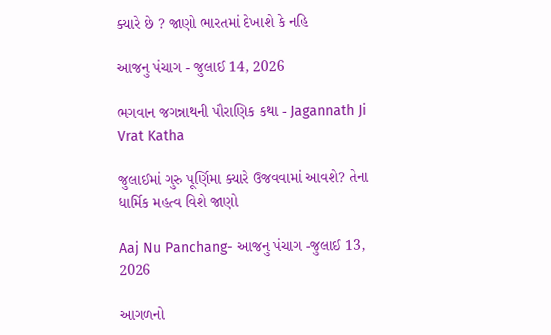ક્યારે છે ? જાણો ભારતમાં દેખાશે કે નહિ

આજનુ પંચાગ - જુલાઈ 14, 2026

ભગવાન જગન્નાથની પૌરાણિક કથા - Jagannath Ji Vrat Katha

જુલાઈમાં ગુરુ પૂર્ણિમા ક્યારે ઉજવવામાં આવશે? તેના ધાર્મિક મહત્વ વિશે જાણો

Aaj Nu Panchang- આજનુ પંચાગ -જુલાઈ 13, 2026

આગળનો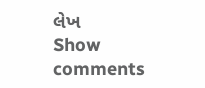લેખ
Show comments